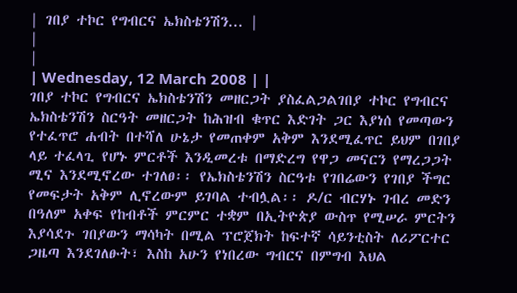| ገበያ ተኮር የግብርና ኤክስቴንሽን... |
|
|
| Wednesday, 12 March 2008 | |
ገበያ ተኮር የግብርና ኤክስቴንሽን መዘርጋት ያስፈልጋልገበያ ተኮር የግብርና ኤክስቴንሽን ስርዓት መዘርጋት ከሕዝብ ቁጥር እድገት ጋር እያነሰ የመጣውን የተፈጥሮ ሐብት በተሻለ ሁኔታ የመጠቀም አቅም እንደሚፈጥር ይህም በገበያ ላይ ተፈላጊ የሆኑ ምርቶች እንዲመረቱ በማድረግ የዋጋ መናርን የማረጋጋት ሚና እንደሚኖረው ተገለፀ፡፡ የኤክስቴንሽን ስርዓቱ የገበሬውን የገበያ ችግር የመፍታት አቅም ሊኖረውም ይገባል ተብሏል፡፡ ዶ/ር ብርሃኑ ገብረ መድን በዓለም አቀፍ የከብቶች ምርምር ተቋም በኢትዮጵያ ውስጥ የሚሠራ ምርትን እያሳደጉ ገበያውን ማሳካት በሚል ፕሮጀክት ከፍተኛ ሳይንቲስት ለሪፖርተር ጋዜጣ እንደገለፁት፣ እስከ አሁን የነበረው ግብርና በምግብ እህል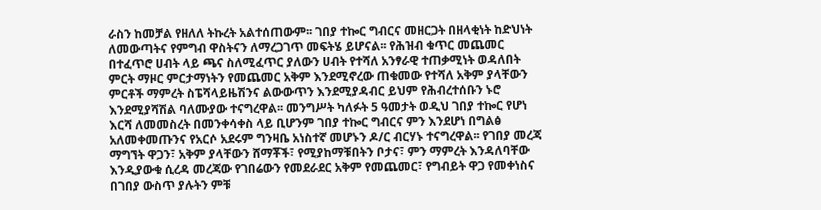ራስን ከመቻል የዘለለ ትኩረት አልተሰጠውም፡፡ ገበያ ተኰር ግብርና መዘርጋት በዘላቂነት ከድህነት ለመውጣትና የምግብ ዋስትናን ለማረጋገጥ መፍትሄ ይሆናል፡፡ የሕዝብ ቁጥር መጨመር በተፈጥሮ ሀብት ላይ ጫና ስለሚፈጥር ያለውን ሀብት የተሻለ አንፃራዊ ተጠቃሚነት ወዳለበት ምርት ማዞር ምርታማነትን የመጨመር አቅም እንደሚኖረው ጠቁመው የተሻለ አቅም ያላቸውን ምርቶች ማምረት ስፔሻላይዜሽንና ልውውጥን እንደሚያዳብር ይህም የሕብረተሰቡን ኑሮ እንደሚያሻሽል ባለሙያው ተናግረዋል፡፡ መንግሥት ካለፉት 5 ዓመታት ወዲህ ገበያ ተኰር የሆነ እርሻ ለመመስረት በመንቀሳቀስ ላይ ቢሆንም ገበያ ተኰር ግብርና ምን እንደሆነ በግልፅ አለመቀመጡንና የአርሶ አደሩም ግንዛቤ አነስተኛ መሆኑን ዶ/ር ብርሃኑ ተናግረዋል፡፡ የገበያ መረጃ ማግኘት ዋጋን፣ አቅም ያላቸውን ሸማቾች፣ የሚያከማቹበትን ቦታና፣ ምን ማምረት እንዳለባቸው እንዲያውቁ ሲረዳ መረጃው የገበሬውን የመደራደር አቅም የመጨመር፣ የግብይት ዋጋ የመቀነስና በገበያ ውስጥ ያሉትን ምቹ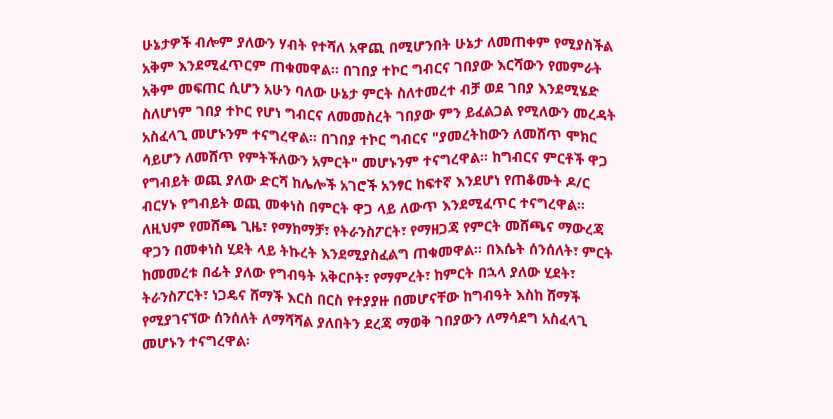ሁኔታዎች ብሎም ያለውን ሃብት የተሻለ አዋጪ በሚሆንበት ሁኔታ ለመጠቀም የሚያስችል አቅም እንደሚፈጥርም ጠቁመዋል፡፡ በገበያ ተኮር ግብርና ገበያው እርሻውን የመምራት አቅም መፍጠር ሲሆን አሁን ባለው ሁኔታ ምርት ስለተመረተ ብቻ ወደ ገበያ እንደሚሄድ ስለሆነም ገበያ ተኮር የሆነ ግብርና ለመመስረት ገበያው ምን ይፈልጋል የሚለውን መረዳት አስፈላጊ መሆኑንም ተናግረዋል፡፡ በገበያ ተኮር ግብርና "ያመረትከውን ለመሸጥ ሞክር ሳይሆን ለመሸጥ የምትችለውን አምርት" መሆኑንም ተናግረዋል፡፡ ከግብርና ምርቶች ዋጋ የግብይት ወጪ ያለው ድርሻ ከሌሎች አገሮች አንፃር ከፍተኛ እንደሆነ የጠቆሙት ዶ/ር ብርሃኑ የግብይት ወጪ መቀነስ በምርት ዋጋ ላይ ለውጥ እንደሚፈጥር ተናግረዋል፡፡ ለዚህም የመሸጫ ጊዜ፣ የማከማቻ፣ የትራንስፖርት፣ የማዘጋጃ የምርት መሸጫና ማውረጃ ዋጋን በመቀነስ ሂደት ላይ ትኩረት እንደሚያስፈልግ ጠቁመዋል፡፡ በእሴት ሰንሰለት፣ ምርት ከመመረቱ በፊት ያለው የግብዓት አቅርቦት፣ የማምረት፣ ከምርት በኋላ ያለው ሂደት፣ ትራንስፖርት፣ ነጋዴና ሸማች እርስ በርስ የተያያዙ በመሆናቸው ከግብዓት እስከ ሸማች የሚያገናኘው ሰንሰለት ለማሻሻል ያለበትን ደረጃ ማወቅ ገበያውን ለማሳደግ አስፈላጊ መሆኑን ተናግረዋል፡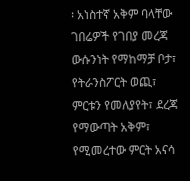፡ አነስተኛ አቅም ባላቸው ገበሬዎች የገበያ መረጃ ውሱንነት የማከማቻ ቦታ፣ የትራንስፖርት ወጪ፣ ምርቱን የመለያየት፣ ደረጃ የማውጣት አቅም፣ የሚመረተው ምርት አናሳ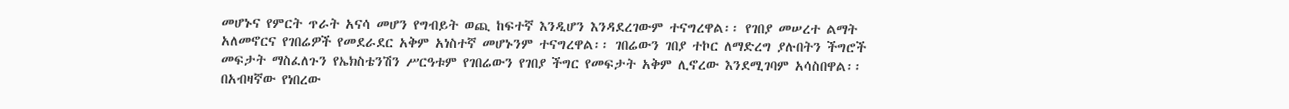መሆኑና የምርት ጥራት አናሳ መሆን የግብይት ወጪ ከፍተኛ እንዲሆን እንዳደረገውም ተናግረዋል፡፡ የገበያ መሠረተ ልማት አለመኖርና የገበሬዎች የመደራደር አቅም አነስተኛ መሆኑንም ተናግረዋል፡፡ ገበሬውን ገበያ ተኮር ለማድረግ ያሉበትን ችግሮች መፍታት ማስፈለጉን የኤክስቴንሽን ሥርዓቱም የገበሬውን የገበያ ችግር የመፍታት አቅም ሊኖረው እንደሚገባም አሳስበዋል፡፡ በአብዛኛው የነበረው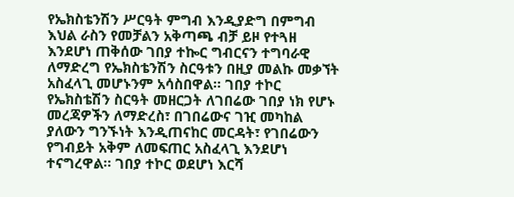የኤክስቴንሽን ሥርዓት ምግብ እንዲያድግ በምግብ እህል ራስን የመቻልን አቅጣጫ ብቻ ይዞ የተጓዘ እንደሆነ ጠቅሰው ገበያ ተኰር ግብርናን ተግባራዊ ለማድረግ የኤክስቴንሽን ስርዓቱን በዚያ መልኩ መቃኘት አስፈላጊ መሆኑንም አሳስበዋል፡፡ ገበያ ተኮር የኤክስቴሽን ስርዓት መዘርጋት ለገበሬው ገበያ ነክ የሆኑ መረጃዎችን ለማድረስ፣ በገበሬውና ገዢ መካከል ያለውን ግንኙነት እንዲጠናከር መርዳት፣ የገበሬውን የግብይት አቅም ለመፍጠር አስፈላጊ እንደሆነ ተናግረዋል፡፡ ገበያ ተኮር ወደሆነ እርሻ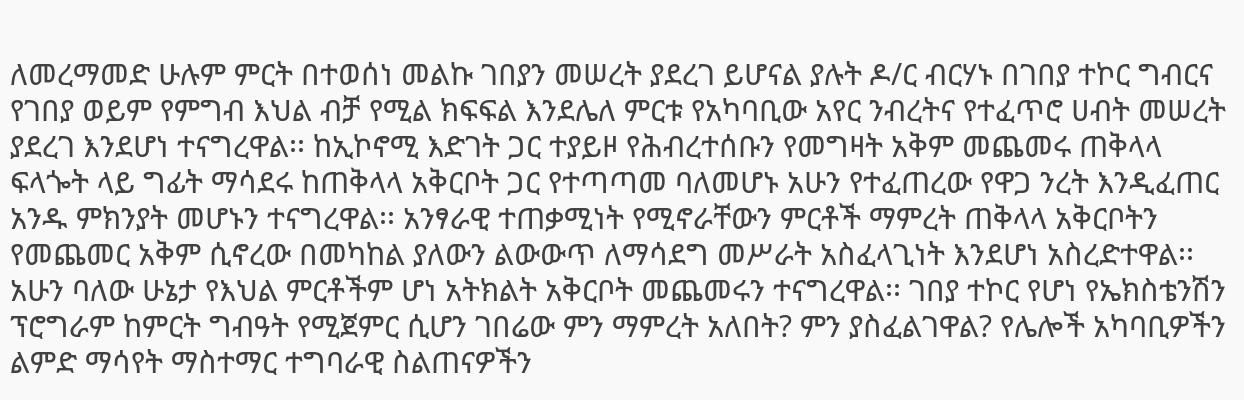ለመረማመድ ሁሉም ምርት በተወሰነ መልኩ ገበያን መሠረት ያደረገ ይሆናል ያሉት ዶ/ር ብርሃኑ በገበያ ተኮር ግብርና የገበያ ወይም የምግብ እህል ብቻ የሚል ክፍፍል እንደሌለ ምርቱ የአካባቢው አየር ንብረትና የተፈጥሮ ሀብት መሠረት ያደረገ እንደሆነ ተናግረዋል፡፡ ከኢኮኖሚ እድገት ጋር ተያይዞ የሕብረተሰቡን የመግዛት አቅም መጨመሩ ጠቅላላ ፍላጐት ላይ ግፊት ማሳደሩ ከጠቅላላ አቅርቦት ጋር የተጣጣመ ባለመሆኑ አሁን የተፈጠረው የዋጋ ንረት እንዲፈጠር አንዱ ምክንያት መሆኑን ተናግረዋል፡፡ አንፃራዊ ተጠቃሚነት የሚኖራቸውን ምርቶች ማምረት ጠቅላላ አቅርቦትን የመጨመር አቅም ሲኖረው በመካከል ያለውን ልውውጥ ለማሳደግ መሥራት አስፈላጊነት እንደሆነ አስረድተዋል፡፡ አሁን ባለው ሁኔታ የእህል ምርቶችም ሆነ አትክልት አቅርቦት መጨመሩን ተናግረዋል፡፡ ገበያ ተኮር የሆነ የኤክስቴንሽን ፕሮግራም ከምርት ግብዓት የሚጀምር ሲሆን ገበሬው ምን ማምረት አለበት? ምን ያስፈልገዋል? የሌሎች አካባቢዎችን ልምድ ማሳየት ማስተማር ተግባራዊ ስልጠናዎችን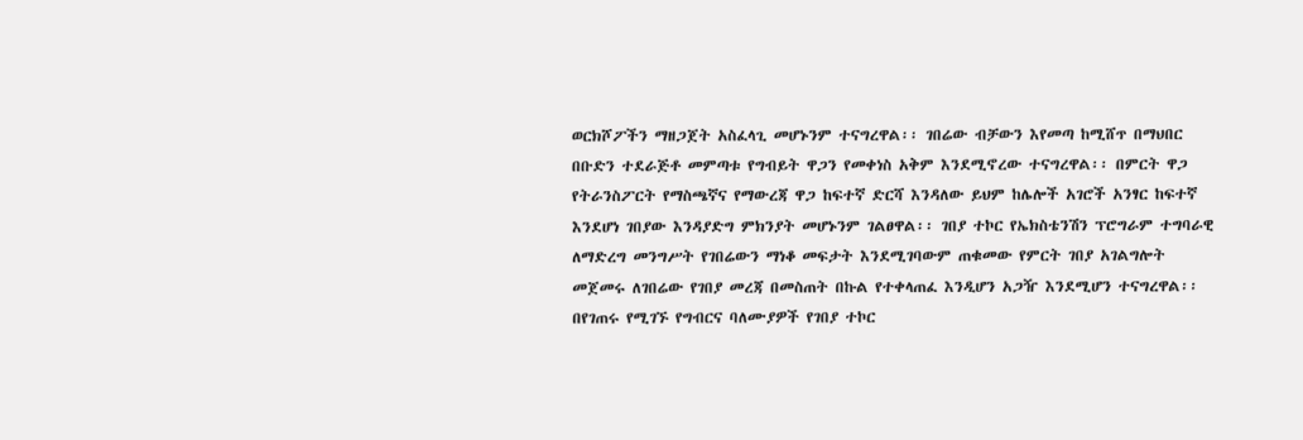ወርክሾፖችን ማዘጋጀት አስፈላጊ መሆኑንም ተናግረዋል፡፡ ገበሬው ብቻውን እየመጣ ከሚሸጥ በማህበር በቡድን ተደራጅቶ መምጣቱ የግብይት ዋጋን የመቀነስ አቅም እንደሚኖረው ተናግረዋል፡፡ በምርት ዋጋ የትራንስፖርት የማስጫኛና የማውረጃ ዋጋ ከፍተኛ ድርሻ እንዳለው ይህም ከሌሎች አገሮች አንፃር ከፍተኛ እንደሆነ ገበያው እንዳያድግ ምክንያት መሆኑንም ገልፀዋል፡፡ ገበያ ተኮር የኤክስቴንሽን ፕሮግራም ተግባራዊ ለማድረግ መንግሥት የገበሬውን ማነቆ መፍታት እንደሚገባውም ጠቁመው የምርት ገበያ አገልግሎት መጀመሩ ለገበሬው የገበያ መረጃ በመስጠት በኩል የተቀላጠፈ እንዲሆን አጋዥ እንደሚሆን ተናግረዋል፡፡ በየገጠሩ የሚገኙ የግብርና ባለሙያዎች የገበያ ተኮር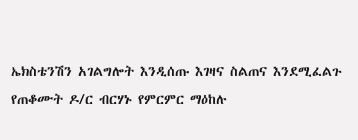ኤክስቴንሽን አገልግሎት እንዲሰጡ እገዛና ስልጠና እንደሚፈልጉ የጠቆሙት ዶ/ር ብርሃኑ የምርምር ማዕከሉ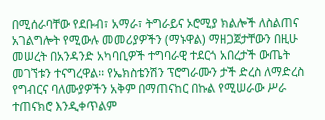በሚሰራባቸው የደቡብ፣ አማራ፣ ትግራይና ኦሮሚያ ክልሎች ለስልጠና አገልግሎት የሚውሉ መመሪያዎችን (ማኑዋል) ማዘጋጀታቸውን በዚሁ መሠረት በአንዳንድ አካባቢዎች ተግባራዊ ተደርጎ አበረታች ውጤት መገኘቱን ተናግረዋል፡፡ የኤክስቴንሽን ፕሮግራሙን ታች ድረስ ለማድረስ የግብርና ባለሙያዎችን አቅም በማጠናከር በኩል የሚሠራው ሥራ ተጠናክሮ እንዲቀጥልም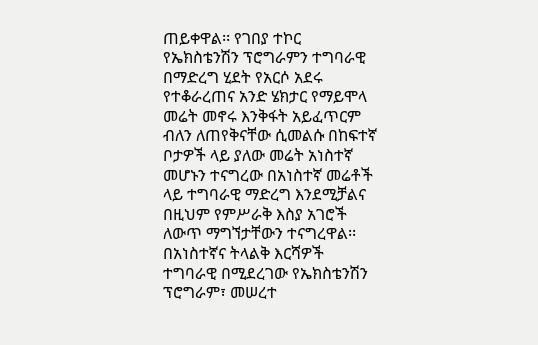ጠይቀዋል፡፡ የገበያ ተኮር የኤክስቴንሽን ፕሮግራምን ተግባራዊ በማድረግ ሂደት የአርሶ አደሩ የተቆራረጠና አንድ ሄክታር የማይሞላ መሬት መኖሩ እንቅፋት አይፈጥርም ብለን ለጠየቅናቸው ሲመልሱ በከፍተኛ ቦታዎች ላይ ያለው መሬት አነስተኛ መሆኑን ተናግረው በአነስተኛ መሬቶች ላይ ተግባራዊ ማድረግ እንደሚቻልና በዚህም የምሥራቅ እስያ አገሮች ለውጥ ማግኘታቸውን ተናግረዋል፡፡ በአነስተኛና ትላልቅ እርሻዎች ተግባራዊ በሚደረገው የኤክስቴንሽን ፕሮግራም፣ መሠረተ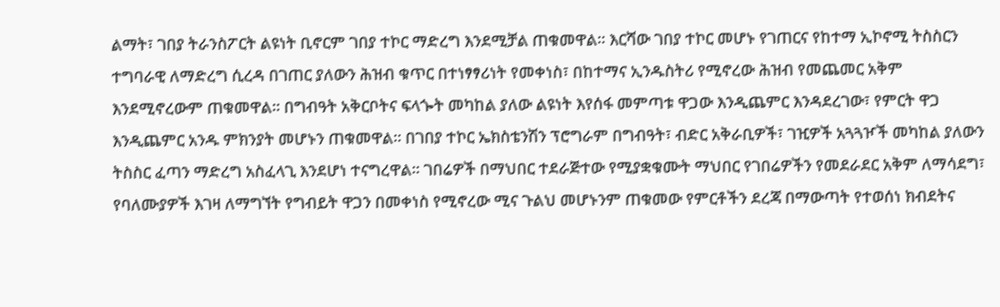ልማት፣ ገበያ ትራንስፖርት ልዩነት ቢኖርም ገበያ ተኮር ማድረግ እንደሚቻል ጠቁመዋል፡፡ እርሻው ገበያ ተኮር መሆኑ የገጠርና የከተማ ኢኮኖሚ ትስስርን ተግባራዊ ለማድረግ ሲረዳ በገጠር ያለውን ሕዝብ ቁጥር በተነፃፃሪነት የመቀነስ፣ በከተማና ኢንዱስትሪ የሚኖረው ሕዝብ የመጨመር አቅም እንደሚኖረውም ጠቁመዋል፡፡ በግብዓት አቅርቦትና ፍላጐት መካከል ያለው ልዩነት እየሰፋ መምጣቱ ዋጋው እንዲጨምር እንዳደረገው፣ የምርት ዋጋ እንዲጨምር አንዱ ምክንያት መሆኑን ጠቁመዋል፡፡ በገበያ ተኮር ኤክስቴንሽን ፕሮግራም በግብዓት፣ ብድር አቅራቢዎች፣ ገዢዎች አጓጓዦች መካከል ያለውን ትስስር ፈጣን ማድረግ አስፈላጊ እንደሆነ ተናግረዋል፡፡ ገበሬዎች በማህበር ተደራጅተው የሚያቋቁሙት ማህበር የገበሬዎችን የመደራደር አቅም ለማሳደግ፣ የባለሙያዎች እገዛ ለማግኘት የግብይት ዋጋን በመቀነስ የሚኖረው ሚና ጉልህ መሆኑንም ጠቁመው የምርቶችን ደረጃ በማውጣት የተወሰነ ክብደትና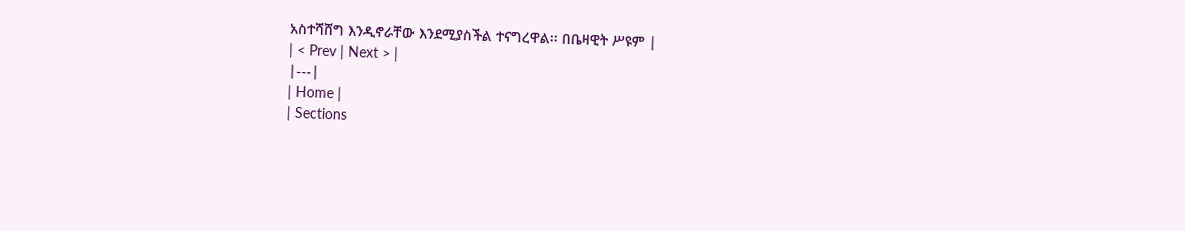አስተሻሸግ እንዲኖራቸው እንደሚያስችል ተናግረዋል፡፡ በቤዛዊት ሥዩም |
| < Prev | Next > |
|---|
| Home |
| Sections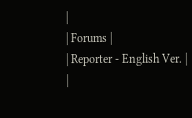|
| Forums |
| Reporter - English Ver. |
|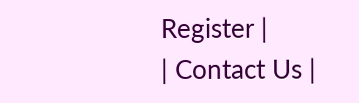Register |
| Contact Us |